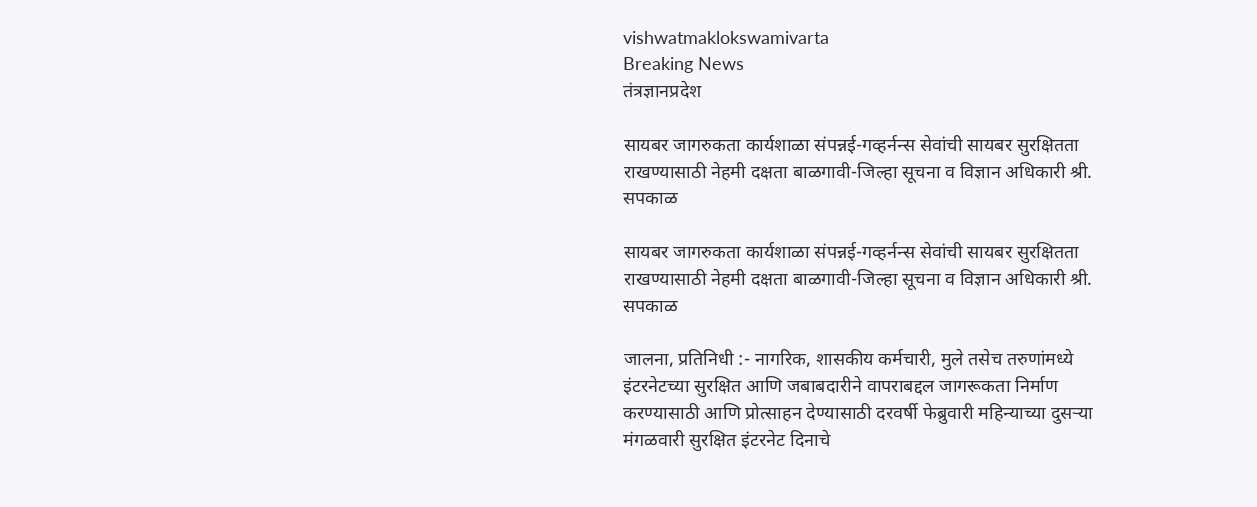vishwatmaklokswamivarta
Breaking News
तंत्रज्ञानप्रदेश

सायबर जागरुकता कार्यशाळा संपन्नई-गव्हर्नन्स सेवांची सायबर सुरक्षितता  राखण्यासाठी नेहमी दक्षता बाळगावी-जिल्हा सूचना व विज्ञान अधिकारी श्री. सपकाळ

सायबर जागरुकता कार्यशाळा संपन्नई-गव्हर्नन्स सेवांची सायबर सुरक्षितता  राखण्यासाठी नेहमी दक्षता बाळगावी-जिल्हा सूचना व विज्ञान अधिकारी श्री. सपकाळ

जालना, प्रतिनिधी :- नागरिक, शासकीय कर्मचारी, मुले तसेच तरुणांमध्ये इंटरनेटच्या सुरक्षित आणि जबाबदारीने वापराबद्दल जागरूकता निर्माण करण्यासाठी आणि प्रोत्साहन देण्यासाठी दरवर्षी फेब्रुवारी महिन्याच्या दुसऱ्या मंगळवारी सुरक्षित इंटरनेट दिनाचे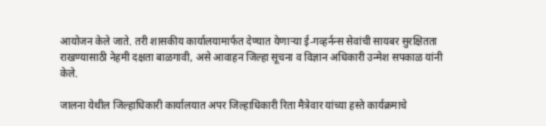आयोजन केले जाते. तरी शासकीय कार्यालयामार्फत देण्यात येणाऱ्या ई-गव्हर्नन्स सेवांची सायबर सुरक्षितता राखण्यासाठी नेहमी दक्षता बाळगावी, असे आवाहन जिल्हा सूचना व विज्ञान अधिकारी उन्मेश सपकाळ यांनी केले.

जालना येथील जिल्हाधिकारी कार्यालयात अपर जिल्हाधिकारी रिता मैत्रेवार यांच्या हस्ते कार्यक्रमाचे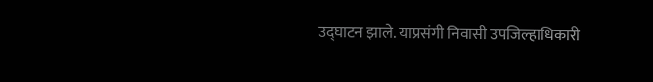उद्घाटन झाले. याप्रसंगी निवासी उपजिल्हाधिकारी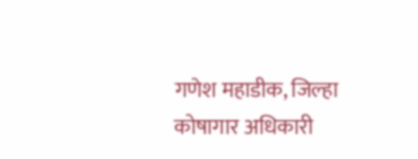गणेश महाडीक, जिल्हा कोषागार अधिकारी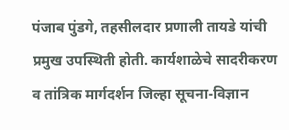पंजाब पुंडगे, तहसीलदार प्रणाली तायडे यांची प्रमुख उपस्थिती होती. कार्यशाळेचे सादरीकरण व तांत्रिक मार्गदर्शन जिल्हा सूचना-विज्ञान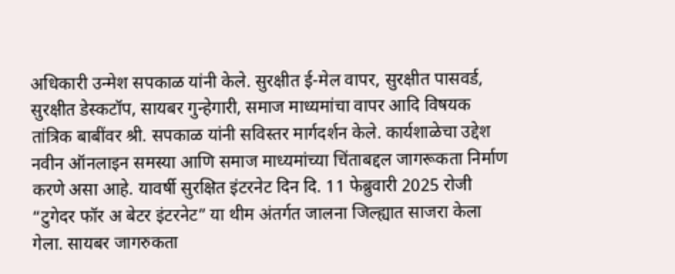अधिकारी उन्मेश सपकाळ यांनी केले. सुरक्षीत ई-मेल वापर, सुरक्षीत पासवर्ड, सुरक्षीत डेस्कटॉप, सायबर गुन्हेगारी, समाज माध्यमांचा वापर आदि विषयक तांत्रिक बाबींवर श्री. सपकाळ यांनी सविस्तर मार्गदर्शन केले. कार्यशाळेचा उद्देश नवीन ऑनलाइन समस्या आणि समाज माध्यमांच्या चिंताबद्दल जागरूकता निर्माण करणे असा आहे. यावर्षी सुरक्षित इंटरनेट दिन दि. 11 फेब्रुवारी 2025 रोजी “टुगेदर फॉर अ बेटर इंटरनेट” या थीम अंतर्गत जालना जिल्ह्यात साजरा केला गेला. सायबर जागरुकता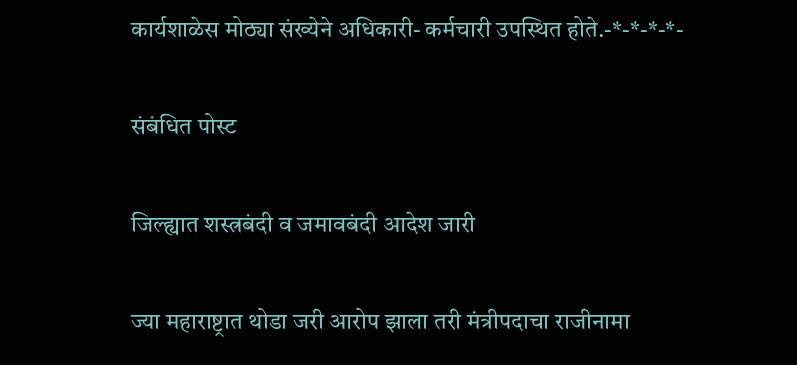कार्यशाळेस मोठ्या संख्येने अधिकारी- कर्मचारी उपस्थित होते.-*-*-*-*-

संबंधित पोस्ट

जिल्ह्यात शस्त्रबंदी व जमावबंदी आदेश जारी

ज्या महाराष्ट्रात थोडा जरी आरोप झाला तरी मंत्रीपदाचा राजीनामा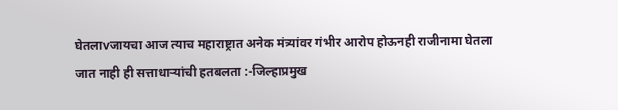घेतलाvजायचा आज त्याच महाराष्ट्रात अनेक मंत्र्यांवर गंभीर आरोप होऊनही राजीनामा घेतला जात नाही ही सत्ताधार्‍यांची हतबलता :-जिल्हाप्रमुख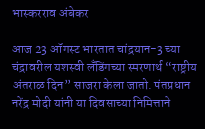भास्करराव अंबेकर

आज 23 ऑगस्ट भारतात चांद्रयान-3 च्या चंद्रावरील यशस्वी लँडिंगच्या स्मरणार्थ “राष्ट्रीय अंतराळ दिन” साजरा केला जातो. पंतप्रधान नरेंद्र मोदी यांनी या दिवसाच्या निमित्ताने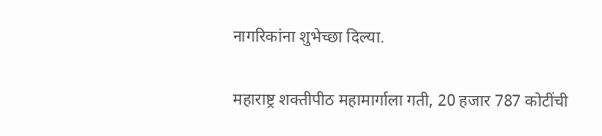नागरिकांना शुभेच्छा दिल्या.

महाराष्ट्र शक्तीपीठ महामार्गाला गती, 20 हजार 787 कोटींची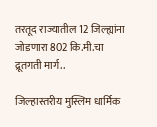तरतूद राज्यातील 12 जिल्ह्यांना जोडणारा 802 कि.मी.चा द्रूतगती मार्ग..

जिल्हास्तरीय मुस्लिम धार्मिक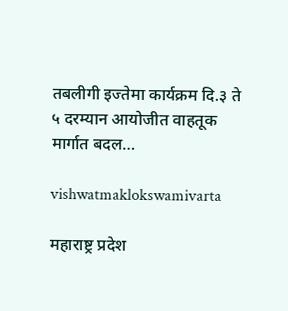तबलीगी इज्तेमा कार्यक्रम दि.३ ते ५ दरम्यान आयोजीत वाहतूक मार्गात बदल…

vishwatmaklokswamivarta

महाराष्ट्र प्रदेश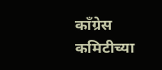काँग्रेस कमिटीच्या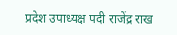प्रदेश उपाध्यक्ष पदी राजेंद्र राख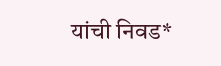यांची निवड*